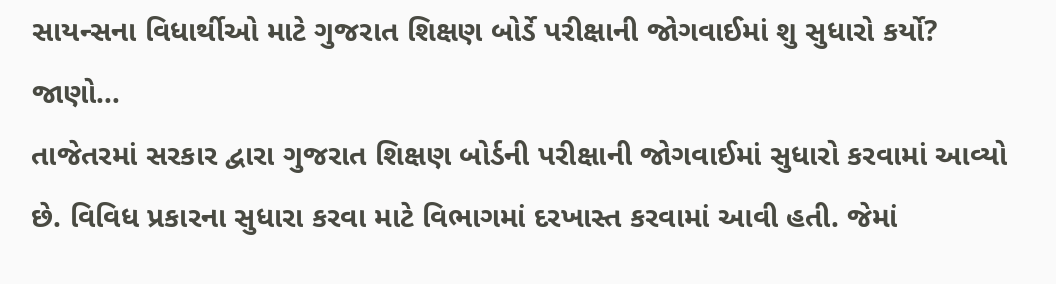સાયન્સના વિધાર્થીઓ માટે ગુજરાત શિક્ષણ બોર્ડે પરીક્ષાની જોગવાઈમાં શુ સુધારો કર્યો? જાણો…
તાજેતરમાં સરકાર દ્વારા ગુજરાત શિક્ષણ બોર્ડની પરીક્ષાની જોગવાઈમાં સુધારો કરવામાં આવ્યો છે. વિવિધ પ્રકારના સુધારા કરવા માટે વિભાગમાં દરખાસ્ત કરવામાં આવી હતી. જેમાં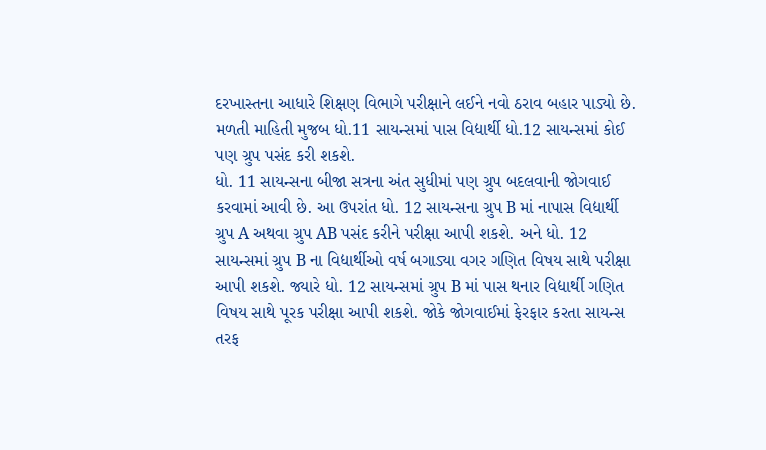દરખાસ્તના આધારે શિક્ષણ વિભાગે પરીક્ષાને લઈને નવો ઠરાવ બહાર પાડ્યો છે.
મળતી માહિતી મુજબ ધો.11 સાયન્સમાં પાસ વિદ્યાર્થી ધો.12 સાયન્સમાં કોઈ પણ ગ્રુપ પસંદ કરી શકશે.
ધો. 11 સાયન્સના બીજા સત્રના અંત સુધીમાં પણ ગ્રુપ બદલવાની જોગવાઈ કરવામાં આવી છે. આ ઉપરાંત ધો. 12 સાયન્સના ગ્રુપ B માં નાપાસ વિદ્યાર્થી ગ્રુપ A અથવા ગ્રુપ AB પસંદ કરીને પરીક્ષા આપી શકશે. અને ધો. 12 સાયન્સમાં ગ્રુપ B ના વિદ્યાર્થીઓ વર્ષ બગાડ્યા વગર ગણિત વિષય સાથે પરીક્ષા આપી શકશે. જ્યારે ધો. 12 સાયન્સમાં ગ્રુપ B માં પાસ થનાર વિદ્યાર્થી ગણિત વિષય સાથે પૂરક પરીક્ષા આપી શકશે. જોકે જોગવાઈમાં ફેરફાર કરતા સાયન્સ તરફ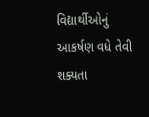વિદ્યાર્થીઓનું આકર્ષણ વધે તેવી શક્યતા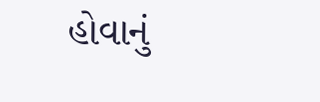હોવાનું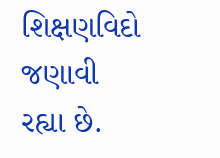શિક્ષણવિદો જણાવી રહ્યા છે.